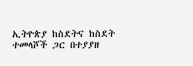ኢትዮጵያ ከስደትና ከስደት ተመላሾች ጋር በተያያዘ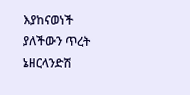እያከናወነች ያለችውን ጥረት ኔዘርላንድሽ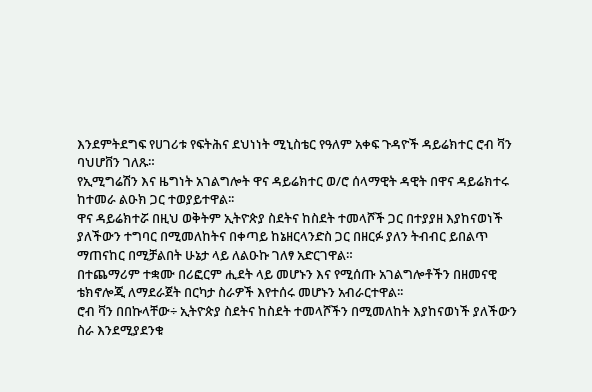እንደምትደግፍ የሀገሪቱ የፍትሕና ደህነነት ሚኒስቴር የዓለም አቀፍ ጉዳዮች ዳይሬክተር ሮብ ቫን ባህሆቨን ገለጹ።
የኢሚግሬሽን እና ዜግነት አገልግሎት ዋና ዳይሬክተር ወ/ሮ ሰላማዊት ዳዊት በዋና ዳይሬክተሩ ከተመራ ልዑክ ጋር ተወያይተዋል፡፡
ዋና ዳይሬክተሯ በዚህ ወቅትም ኢትዮጵያ ስደትና ከስደት ተመላሾች ጋር በተያያዘ እያከናወነች ያለችውን ተግባር በሚመለከትና በቀጣይ ከኔዘርላንድስ ጋር በዘርፉ ያለን ትብብር ይበልጥ ማጠናከር በሚቻልበት ሁኔታ ላይ ለልዑኩ ገለፃ አድርገዋል።
በተጨማሪም ተቋሙ በሪፎርም ሒደት ላይ መሆኑን እና የሚሰጡ አገልግሎቶችን በዘመናዊ ቴክኖሎጂ ለማደራጀት በርካታ ስራዎች እየተሰሩ መሆኑን አብራርተዋል፡፡
ሮብ ቫን በበኩላቸው÷ ኢትዮጵያ ስደትና ከስደት ተመላሾችን በሚመለከት እያከናወነች ያለችውን ስራ እንደሚያደንቁ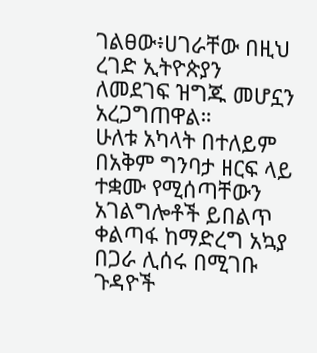ገልፀው፥ሀገራቸው በዚህ ረገድ ኢትዮጵያን ለመደገፍ ዝግጁ መሆኗን አረጋግጠዋል።
ሁለቱ አካላት በተለይም በአቅም ግንባታ ዘርፍ ላይ ተቋሙ የሚሰጣቸውን አገልግሎቶች ይበልጥ ቀልጣፋ ከማድረግ አኳያ በጋራ ሊሰሩ በሚገቡ ጉዳዮች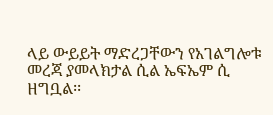ላይ ውይይት ማድረጋቸውን የአገልግሎቱ መረጃ ያመላክታል ሲል ኤፍኤም ሲ ዘግቧል፡፡